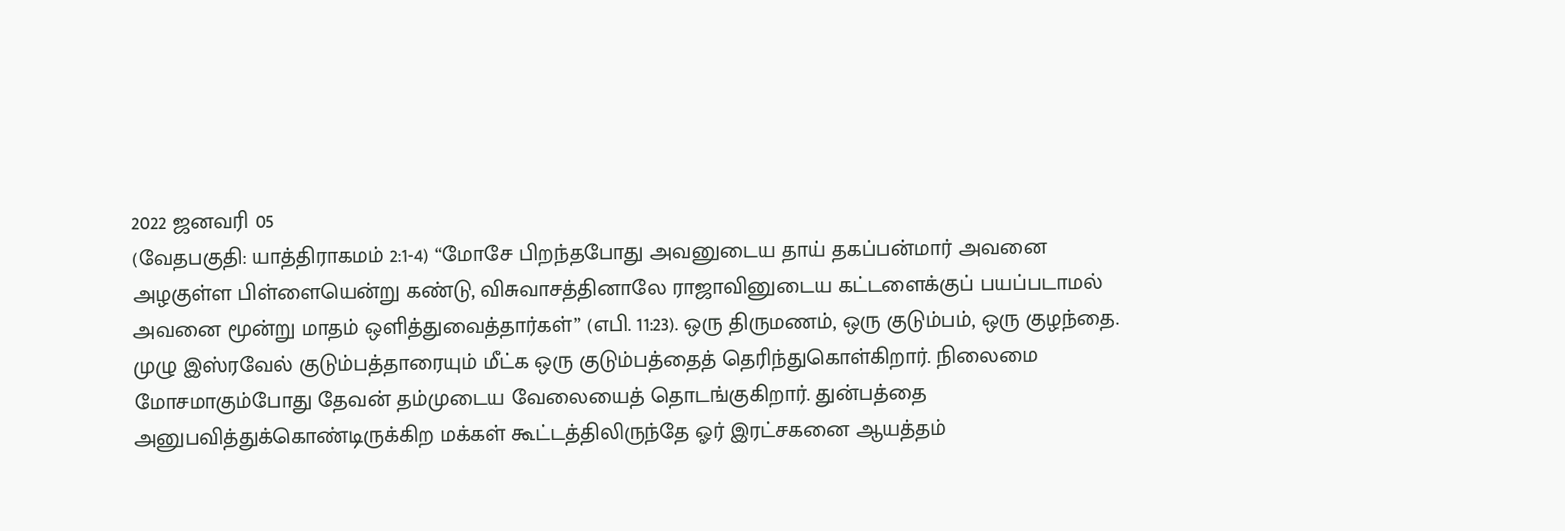2022 ஜனவரி 05
(வேதபகுதி: யாத்திராகமம் 2:1-4) “மோசே பிறந்தபோது அவனுடைய தாய் தகப்பன்மார் அவனை அழகுள்ள பிள்ளையென்று கண்டு, விசுவாசத்தினாலே ராஜாவினுடைய கட்டளைக்குப் பயப்படாமல் அவனை மூன்று மாதம் ஒளித்துவைத்தார்கள்” (எபி. 11:23). ஒரு திருமணம், ஒரு குடும்பம், ஒரு குழந்தை. முழு இஸ்ரவேல் குடும்பத்தாரையும் மீட்க ஒரு குடும்பத்தைத் தெரிந்துகொள்கிறார். நிலைமை மோசமாகும்போது தேவன் தம்முடைய வேலையைத் தொடங்குகிறார். துன்பத்தை அனுபவித்துக்கொண்டிருக்கிற மக்கள் கூட்டத்திலிருந்தே ஓர் இரட்சகனை ஆயத்தம்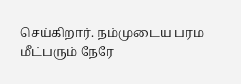செய்கிறார். நம்முடைய பரம மீட்பரும் நேரே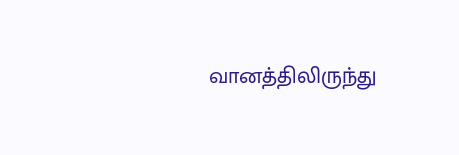வானத்திலிருந்து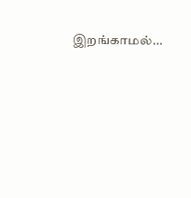இறங்காமல்…